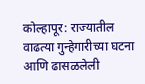कोल्हापूर: राज्यातील वाढत्या गुन्हेगारीच्या घटना आणि ढासळलेली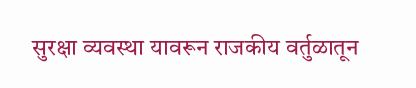सुरक्षा व्यवस्था यावरून राजकीय वर्तुळातून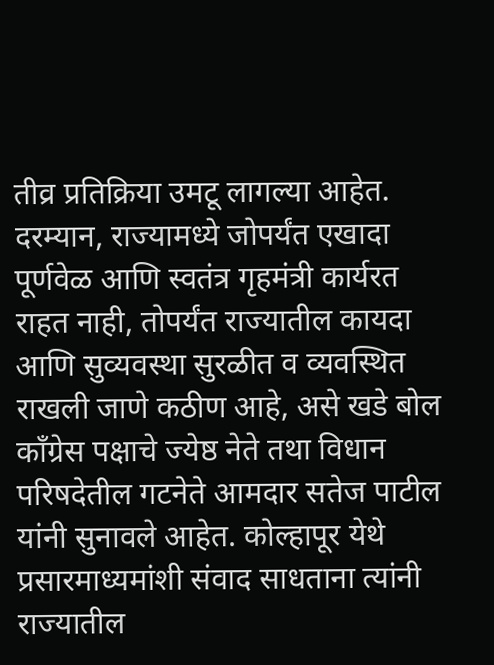तीव्र प्रतिक्रिया उमटू लागल्या आहेत. दरम्यान, राज्यामध्ये जोपर्यंत एखादा पूर्णवेळ आणि स्वतंत्र गृहमंत्री कार्यरत राहत नाही, तोपर्यंत राज्यातील कायदा आणि सुव्यवस्था सुरळीत व व्यवस्थित राखली जाणे कठीण आहे, असे खडे बोल काँग्रेस पक्षाचे ज्येष्ठ नेते तथा विधान परिषदेतील गटनेते आमदार सतेज पाटील यांनी सुनावले आहेत. कोल्हापूर येथे प्रसारमाध्यमांशी संवाद साधताना त्यांनी राज्यातील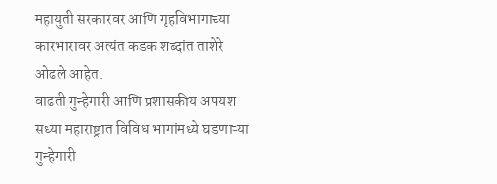महायुती सरकारवर आणि गृहविभागाच्या कारभारावर अत्यंत कडक शब्दांत ताशेरे ओढले आहेत.
वाढती गुन्हेगारी आणि प्रशासकीय अपयश
सध्या महाराष्ट्रात विविध भागांमध्ये घडणाऱ्या गुन्हेगारी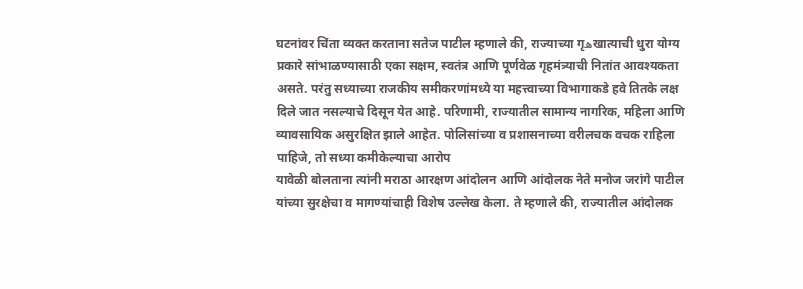घटनांवर चिंता व्यक्त करताना सतेज पाटील म्हणाले की, राज्याच्या गृھखात्याची धुरा योग्य प्रकारे सांभाळण्यासाठी एका सक्षम, स्वतंत्र आणि पूर्णवेळ गृहमंत्र्याची नितांत आवश्यकता असते. परंतु सध्याच्या राजकीय समीकरणांमध्ये या महत्त्वाच्या विभागाकडे हवे तितके लक्ष दिले जात नसल्याचे दिसून येत आहे. परिणामी, राज्यातील सामान्य नागरिक, महिला आणि व्यावसायिक असुरक्षित झाले आहेत. पोलिसांच्या व प्रशासनाच्या वरीलचक वचक राहिला पाहिजे, तो सध्या कमीकेल्याचा आरोप
यावेळी बोलताना त्यांनी मराठा आरक्षण आंदोलन आणि आंदोलक नेते मनोज जरांगे पाटील यांच्या सुरक्षेचा व मागण्यांचाही विशेष उल्लेख केला. ते म्हणाले की, राज्यातील आंदोलक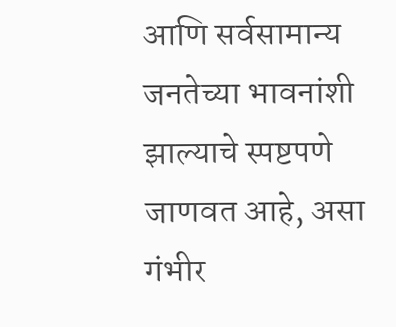आणि सर्वसामान्य जनतेच्या भावनांशी झाल्याचे स्पष्टपणे जाणवत आहे, असा गंभीर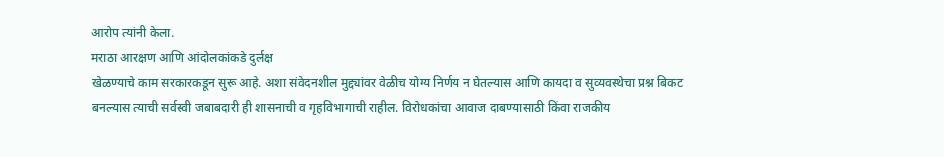आरोप त्यांनी केला.
मराठा आरक्षण आणि आंदोलकांकडे दुर्लक्ष
खेळण्याचे काम सरकारकडून सुरू आहे. अशा संवेदनशील मुद्द्यांवर वेळीच योग्य निर्णय न घेतल्यास आणि कायदा व सुव्यवस्थेचा प्रश्न बिकट बनल्यास त्याची सर्वस्वी जबाबदारी ही शासनाची व गृहविभागाची राहील. विरोधकांचा आवाज दाबण्यासाठी किंवा राजकीय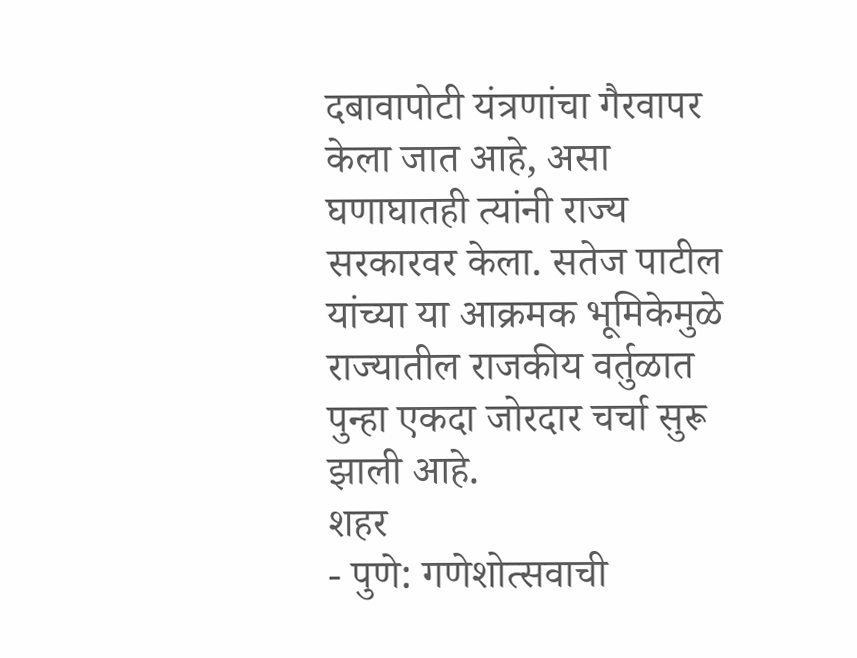दबावापोटी यंत्रणांचा गैरवापर केला जात आहे, असा घणाघातही त्यांनी राज्य सरकारवर केला. सतेज पाटील यांच्या या आक्रमक भूमिकेमुळे राज्यातील राजकीय वर्तुळात पुन्हा एकदा जोरदार चर्चा सुरू झाली आहे.
शहर
- पुणे: गणेशोत्सवाची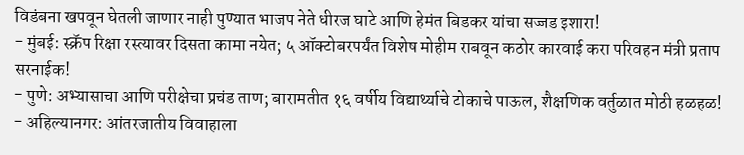विडंबना खपवून घेतली जाणार नाही पुण्यात भाजप नेते धीरज घाटे आणि हेमंत बिडकर यांचा सज्जड इशारा!
- मुंबई: स्क्रॅप रिक्षा रस्त्यावर दिसता कामा नयेत; ५ ऑक्टोबरपर्यंत विशेष मोहीम राबवून कठोर कारवाई करा परिवहन मंत्री प्रताप सरनाईक!
- पुणे: अभ्यासाचा आणि परीक्षेचा प्रचंड ताण; बारामतीत १६ वर्षीय विद्यार्थ्याचे टोकाचे पाऊल, शैक्षणिक वर्तुळात मोठी हळहळ!
- अहिल्यानगर: आंतरजातीय विवाहाला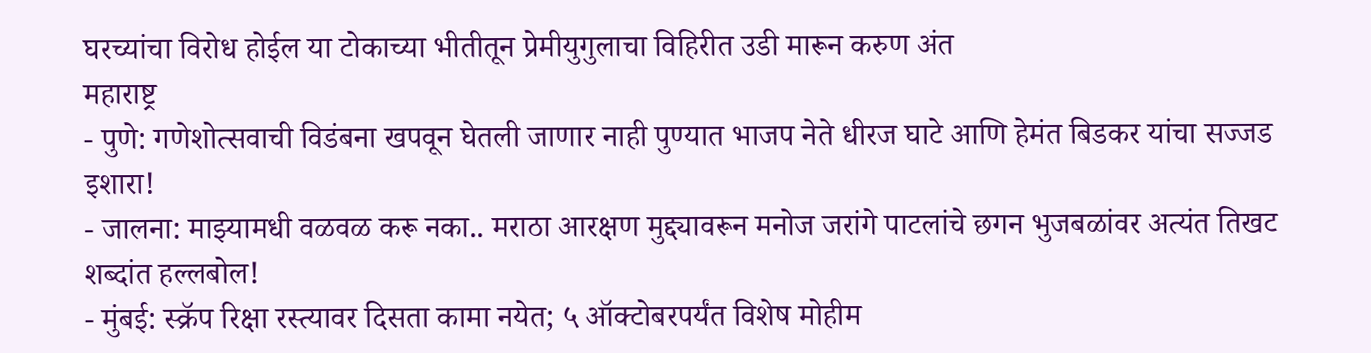घरच्यांचा विरोध होईल या टोकाच्या भीतीतून प्रेमीयुगुलाचा विहिरीत उडी मारून करुण अंत
महाराष्ट्र
- पुणे: गणेशोत्सवाची विडंबना खपवून घेतली जाणार नाही पुण्यात भाजप नेते धीरज घाटे आणि हेमंत बिडकर यांचा सज्जड इशारा!
- जालना: माझ्यामधी वळवळ करू नका.. मराठा आरक्षण मुद्द्यावरून मनोज जरांगे पाटलांचे छगन भुजबळांवर अत्यंत तिखट शब्दांत हल्लबोल!
- मुंबई: स्क्रॅप रिक्षा रस्त्यावर दिसता कामा नयेत; ५ ऑक्टोबरपर्यंत विशेष मोहीम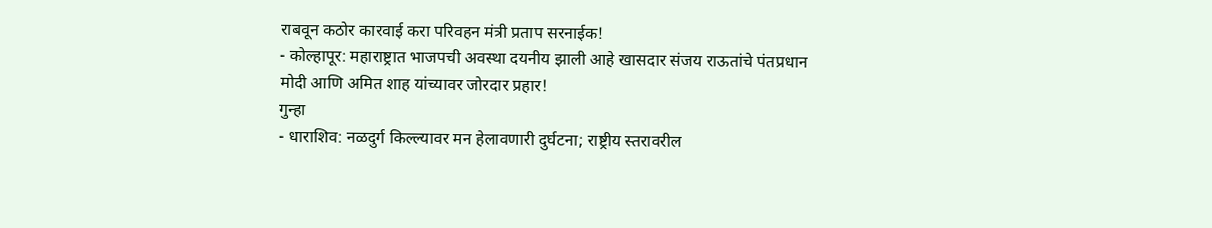राबवून कठोर कारवाई करा परिवहन मंत्री प्रताप सरनाईक!
- कोल्हापूर: महाराष्ट्रात भाजपची अवस्था दयनीय झाली आहे खासदार संजय राऊतांचे पंतप्रधान मोदी आणि अमित शाह यांच्यावर जोरदार प्रहार!
गुन्हा
- धाराशिव: नळदुर्ग किल्ल्यावर मन हेलावणारी दुर्घटना; राष्ट्रीय स्तरावरील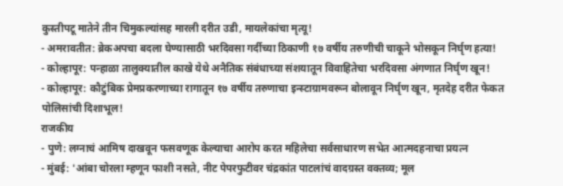कुस्तीपटू मातेने तीन चिमुकल्यांसह मारली दरीत उडी, मायलेकांचा मृत्यू!
- अमरावतीत: ब्रेकअपचा बदला घेण्यासाठी भरदिवसा गर्दीच्या ठिकाणी १७ वर्षीय तरुणीची चाकूने भोसकून निर्घृण हत्या!
- कोल्हापूर: पन्हाळा तालुक्यातील काखे येथे अनैतिक संबंधाच्या संशयातून विवाहितेचा भरदिवसा अंगणात निर्घृण खून!
- कोल्हापूर: कौटुंबिक प्रेमप्रकरणाच्या रागातून १७ वर्षीय तरुणाचा इन्स्टाग्रामवरून बोलावून निर्घृण खून, मृतदेह दरीत फेकत पोलिसांची दिशाभूल!
राजकीय
- पुणे: लग्नाचं आमिष दाखवून फसवणूक केल्याचा आरोप करत महिलेचा सर्वसाधारण सभेत आत्मदहनाचा प्रयत्न
- मुंबई: 'आंबा चोरला म्हणून फाशी नसते, नीट पेपरफुटीवर चंद्रकांत पाटलांचं वादग्रस्त वक्तव्य; मूल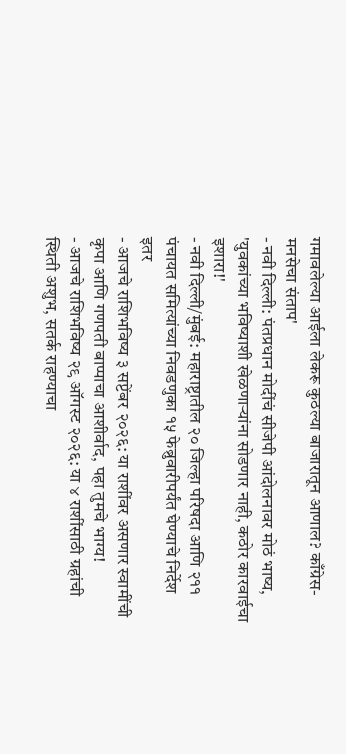गमावलेल्या आईला लेकरू कुठल्या बाजारातून आणाल? काँग्रेस-मनसेचा संताप'
- नवी दिल्ली: पंतप्रधान मोदींचं सीजेपी आंदोलनावर मोठं भाष्य, 'युवकांच्या भविष्याशी खेळणाऱ्यांना सोडणार नाही, कठोर कारवाईचा इशारा!'
- नवी दिल्ली/मुंबई: महाराष्ट्रातील २० जिल्हा परिषदा आणि २११ पंचायत समित्यांच्या निवडणुका १५ फेब्रुवारीपर्यंत घेण्याचे निर्देश
इतर
- आजचे राशिभविष्य ३ सप्टेंबर २०२६: या राशींवर असणार स्वामींची कृपा आणि गणपती बाप्पाचा आशीर्वाद, पहा तुमचे भाग्य!
- आजचे राशिभविष्य २९ ऑगस्ट २०२६: या ४ राशींसाठी ग्रहांची स्थिती अशुभ, सतर्क राहण्याचा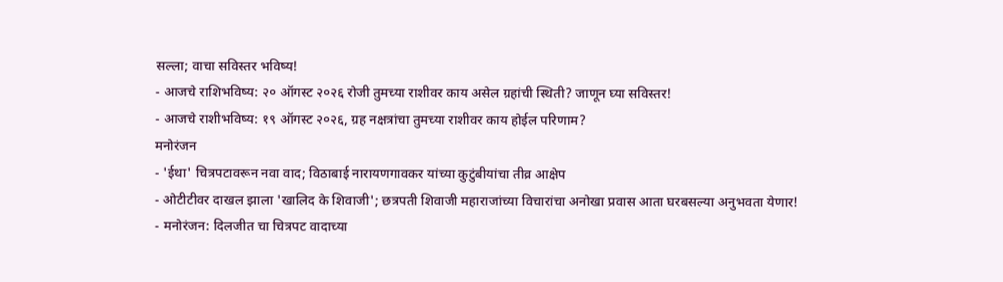सल्ला; वाचा सविस्तर भविष्य!
- आजचे राशिभविष्य: २० ऑगस्ट २०२६ रोजी तुमच्या राशीवर काय असेल ग्रहांची स्थिती? जाणून घ्या सविस्तर!
- आजचे राशीभविष्य: १९ ऑगस्ट २०२६, ग्रह नक्षत्रांचा तुमच्या राशीवर काय होईल परिणाम?
मनोरंजन
- 'ईथा' चित्रपटावरून नवा वाद; विठाबाई नारायणगावकर यांच्या कुटुंबीयांचा तीव्र आक्षेप
- ओटीटीवर दाखल झाला 'खालिद के शिवाजी'; छत्रपती शिवाजी महाराजांच्या विचारांचा अनोखा प्रवास आता घरबसल्या अनुभवता येणार!
- मनोरंजन: दिलजीत चा चित्रपट वादाच्या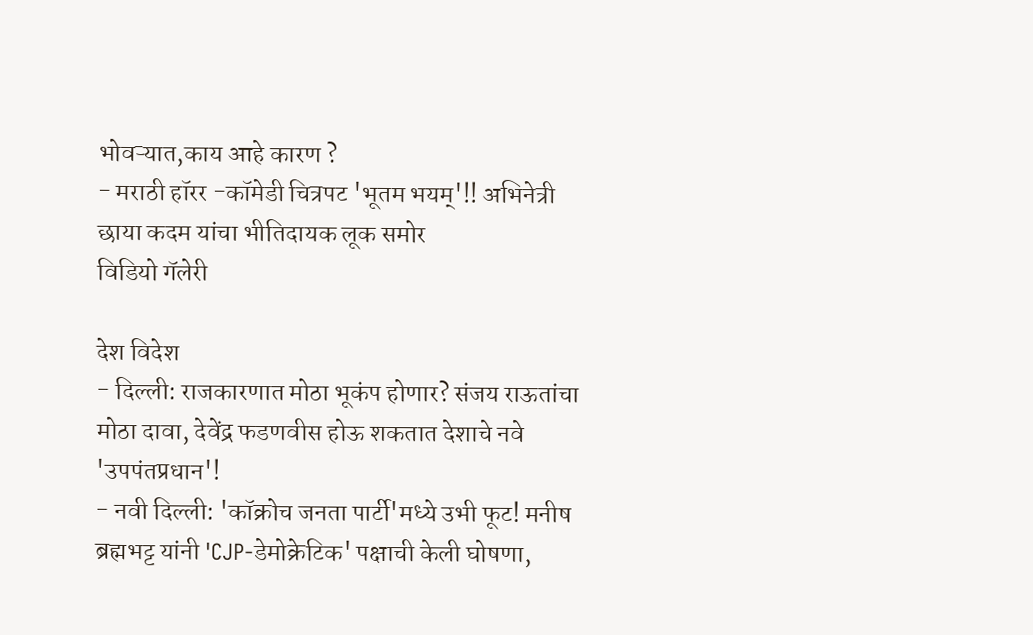भोवऱ्यात,काय आहे कारण ?
- मराठी हॉरर -कॉमेडी चित्रपट 'भूतम भयम्'!! अभिनेत्री छाया कदम यांचा भीतिदायक लूक समोर
विडियो गॅलेरी

देश विदेश
- दिल्ली: राजकारणात मोठा भूकंप होणार? संजय राऊतांचा मोठा दावा, देवेंद्र फडणवीस होऊ शकतात देशाचे नवे 'उपपंतप्रधान'!
- नवी दिल्ली: 'कॉक्रोच जनता पार्टी'मध्ये उभी फूट! मनीष ब्रह्मभट्ट यांनी 'CJP-डेमोक्रेटिक' पक्षाची केली घोषणा,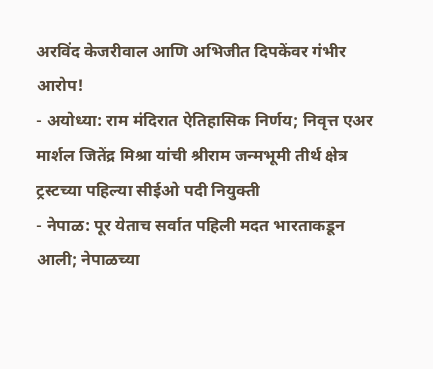अरविंद केजरीवाल आणि अभिजीत दिपकेंवर गंभीर आरोप!
- अयोध्या: राम मंदिरात ऐतिहासिक निर्णय; निवृत्त एअर मार्शल जितेंद्र मिश्रा यांची श्रीराम जन्मभूमी तीर्थ क्षेत्र ट्रस्टच्या पहिल्या सीईओ पदी नियुक्ती
- नेपाळ: पूर येताच सर्वात पहिली मदत भारताकडून आली; नेपाळच्या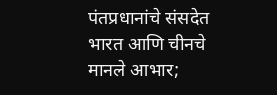पंतप्रधानांचे संसदेत भारत आणि चीनचे मानले आभार;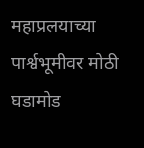महाप्रलयाच्या पार्श्वभूमीवर मोठी घडामोड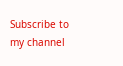Subscribe to my channel